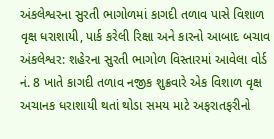અંકલેશ્વરના સુરતી ભાગોળમાં કાગદી તળાવ પાસે વિશાળ વૃક્ષ ધરાશાયી, પાર્ક કરેલી રિક્ષા અને કારનો આબાદ બચાવ અંકલેશ્વર: શહેરના સુરતી ભાગોળ વિસ્તારમાં આવેલા વોર્ડ નં. 8 ખાતે કાગદી તળાવ નજીક શુક્રવારે એક વિશાળ વૃક્ષ અચાનક ધરાશાયી થતાં થોડા સમય માટે અફરાતફરીનો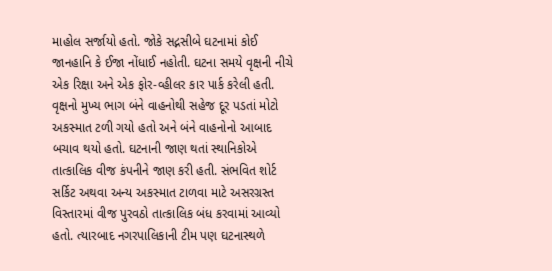માહોલ સર્જાયો હતો. જોકે સદ્નસીબે ઘટનામાં કોઈ જાનહાનિ કે ઈજા નોંધાઈ નહોતી. ઘટના સમયે વૃક્ષની નીચે એક રિક્ષા અને એક ફોર-વ્હીલર કાર પાર્ક કરેલી હતી. વૃક્ષનો મુખ્ય ભાગ બંને વાહનોથી સહેજ દૂર પડતાં મોટો અકસ્માત ટળી ગયો હતો અને બંને વાહનોનો આબાદ બચાવ થયો હતો. ઘટનાની જાણ થતાં સ્થાનિકોએ તાત્કાલિક વીજ કંપનીને જાણ કરી હતી. સંભવિત શોર્ટ સર્કિટ અથવા અન્ય અકસ્માત ટાળવા માટે અસરગ્રસ્ત વિસ્તારમાં વીજ પુરવઠો તાત્કાલિક બંધ કરવામાં આવ્યો હતો. ત્યારબાદ નગરપાલિકાની ટીમ પણ ઘટનાસ્થળે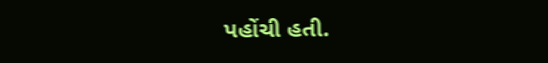પહોંચી હતી.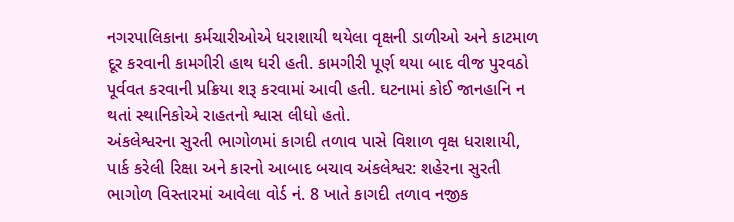નગરપાલિકાના કર્મચારીઓએ ધરાશાયી થયેલા વૃક્ષની ડાળીઓ અને કાટમાળ દૂર કરવાની કામગીરી હાથ ધરી હતી. કામગીરી પૂર્ણ થયા બાદ વીજ પુરવઠો પૂર્વવત કરવાની પ્રક્રિયા શરૂ કરવામાં આવી હતી. ઘટનામાં કોઈ જાનહાનિ ન થતાં સ્થાનિકોએ રાહતનો શ્વાસ લીધો હતો.
અંકલેશ્વરના સુરતી ભાગોળમાં કાગદી તળાવ પાસે વિશાળ વૃક્ષ ધરાશાયી, પાર્ક કરેલી રિક્ષા અને કારનો આબાદ બચાવ અંકલેશ્વર: શહેરના સુરતી ભાગોળ વિસ્તારમાં આવેલા વોર્ડ નં. 8 ખાતે કાગદી તળાવ નજીક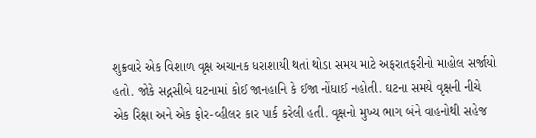શુક્રવારે એક વિશાળ વૃક્ષ અચાનક ધરાશાયી થતાં થોડા સમય માટે અફરાતફરીનો માહોલ સર્જાયો હતો. જોકે સદ્નસીબે ઘટનામાં કોઈ જાનહાનિ કે ઈજા નોંધાઈ નહોતી. ઘટના સમયે વૃક્ષની નીચે એક રિક્ષા અને એક ફોર-વ્હીલર કાર પાર્ક કરેલી હતી. વૃક્ષનો મુખ્ય ભાગ બંને વાહનોથી સહેજ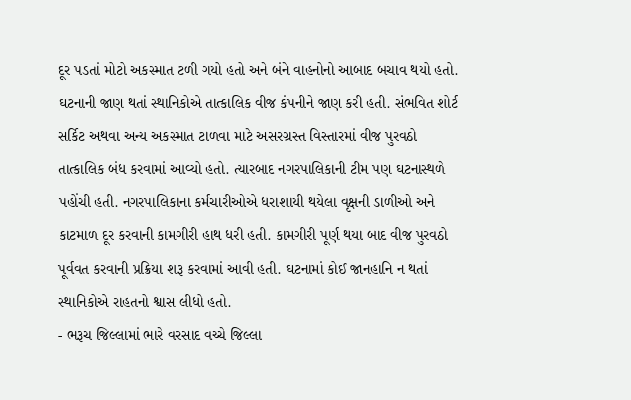દૂર પડતાં મોટો અકસ્માત ટળી ગયો હતો અને બંને વાહનોનો આબાદ બચાવ થયો હતો. ઘટનાની જાણ થતાં સ્થાનિકોએ તાત્કાલિક વીજ કંપનીને જાણ કરી હતી. સંભવિત શોર્ટ સર્કિટ અથવા અન્ય અકસ્માત ટાળવા માટે અસરગ્રસ્ત વિસ્તારમાં વીજ પુરવઠો તાત્કાલિક બંધ કરવામાં આવ્યો હતો. ત્યારબાદ નગરપાલિકાની ટીમ પણ ઘટનાસ્થળે પહોંચી હતી. નગરપાલિકાના કર્મચારીઓએ ધરાશાયી થયેલા વૃક્ષની ડાળીઓ અને કાટમાળ દૂર કરવાની કામગીરી હાથ ધરી હતી. કામગીરી પૂર્ણ થયા બાદ વીજ પુરવઠો પૂર્વવત કરવાની પ્રક્રિયા શરૂ કરવામાં આવી હતી. ઘટનામાં કોઈ જાનહાનિ ન થતાં સ્થાનિકોએ રાહતનો શ્વાસ લીધો હતો.
- ભરૂચ જિલ્લામાં ભારે વરસાદ વચ્ચે જિલ્લા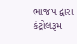ભાજપ દ્વારા કંટ્રોલરૂમ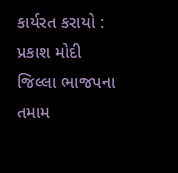કાર્યરત કરાયો : પ્રકાશ મોદી જિલ્લા ભાજપના તમામ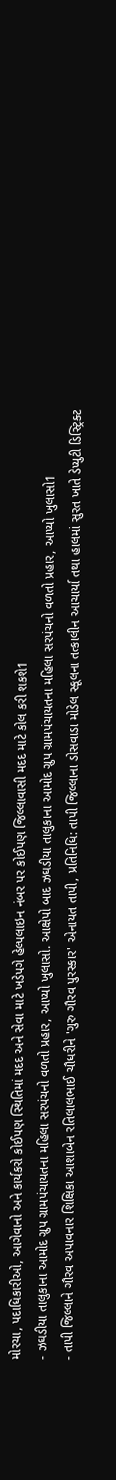મોરચા, પદાધિકારીઓ, આગેવાનો અને કાર્યકરો કોઈપણ સ્થિતિમાં મદદ અને સેવા માટે ખડેપગે હેલ્પલાઇન નંબર પર કોઈપણ જિલ્લાવાસી મદદ માટે કોલ કરી શકશે1
- ઝઘડીયા તાલુકાના આમોદ ગ્રુપ ગ્રામપંચાયતના મહિલા સરપંચનો વળતો પ્રહાર, આપ્યો ખુલાસો. આક્ષેપો બાદ ઝઘડીયા તાલુકાના આમોદ ગ્રુપ ગ્રામપંચાયતના મહિલા સરપંચનો વળતો પ્રહાર, આપ્યો ખુલાસો1
- તાપી જિલ્લાને ગૌરવ અપાવનાર શિક્ષિકા આશાબેન રતિલાલભાઈ ચૌધરીને 'ગુરુ ગૌરવ પુરસ્કાર' એનાયત તાપી, પ્રતિનિધિ: તાપી જિલ્લાના ડોસવાડા મોડેલ સ્કૂલના તત્કાલીન આચાર્યા તથા હાલમાં સુરત ખાતે ડેપ્યુટી ડિસ્ટ્રિક્ટ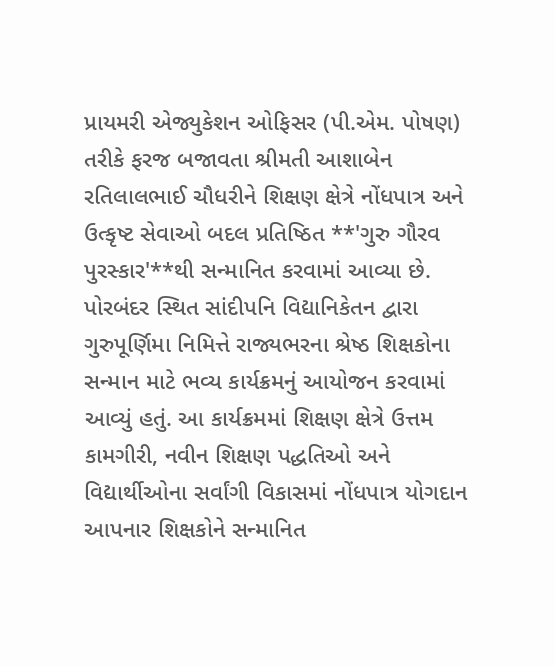પ્રાયમરી એજ્યુકેશન ઓફિસર (પી.એમ. પોષણ) તરીકે ફરજ બજાવતા શ્રીમતી આશાબેન રતિલાલભાઈ ચૌધરીને શિક્ષણ ક્ષેત્રે નોંધપાત્ર અને ઉત્કૃષ્ટ સેવાઓ બદલ પ્રતિષ્ઠિત **'ગુરુ ગૌરવ પુરસ્કાર'**થી સન્માનિત કરવામાં આવ્યા છે. પોરબંદર સ્થિત સાંદીપનિ વિદ્યાનિકેતન દ્વારા ગુરુપૂર્ણિમા નિમિત્તે રાજ્યભરના શ્રેષ્ઠ શિક્ષકોના સન્માન માટે ભવ્ય કાર્યક્રમનું આયોજન કરવામાં આવ્યું હતું. આ કાર્યક્રમમાં શિક્ષણ ક્ષેત્રે ઉત્તમ કામગીરી, નવીન શિક્ષણ પદ્ધતિઓ અને વિદ્યાર્થીઓના સર્વાંગી વિકાસમાં નોંધપાત્ર યોગદાન આપનાર શિક્ષકોને સન્માનિત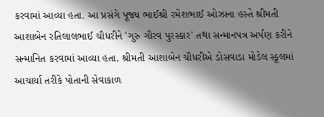કરવામાં આવ્યા હતા. આ પ્રસંગે પૂજ્ય ભાઈશ્રી રમેશભાઈ ઓઝાના હસ્તે શ્રીમતી આશાબેન રતિલાલભાઈ ચૌધરીને 'ગુરુ ગૌરવ પુરસ્કાર' તથા સન્માનપત્ર અર્પણ કરીને સન્માનિત કરવામાં આવ્યા હતા. શ્રીમતી આશાબેન ચૌધરીએ ડોસવાડા મોડેલ સ્કૂલમાં આચાર્યા તરીકે પોતાની સેવાકાળ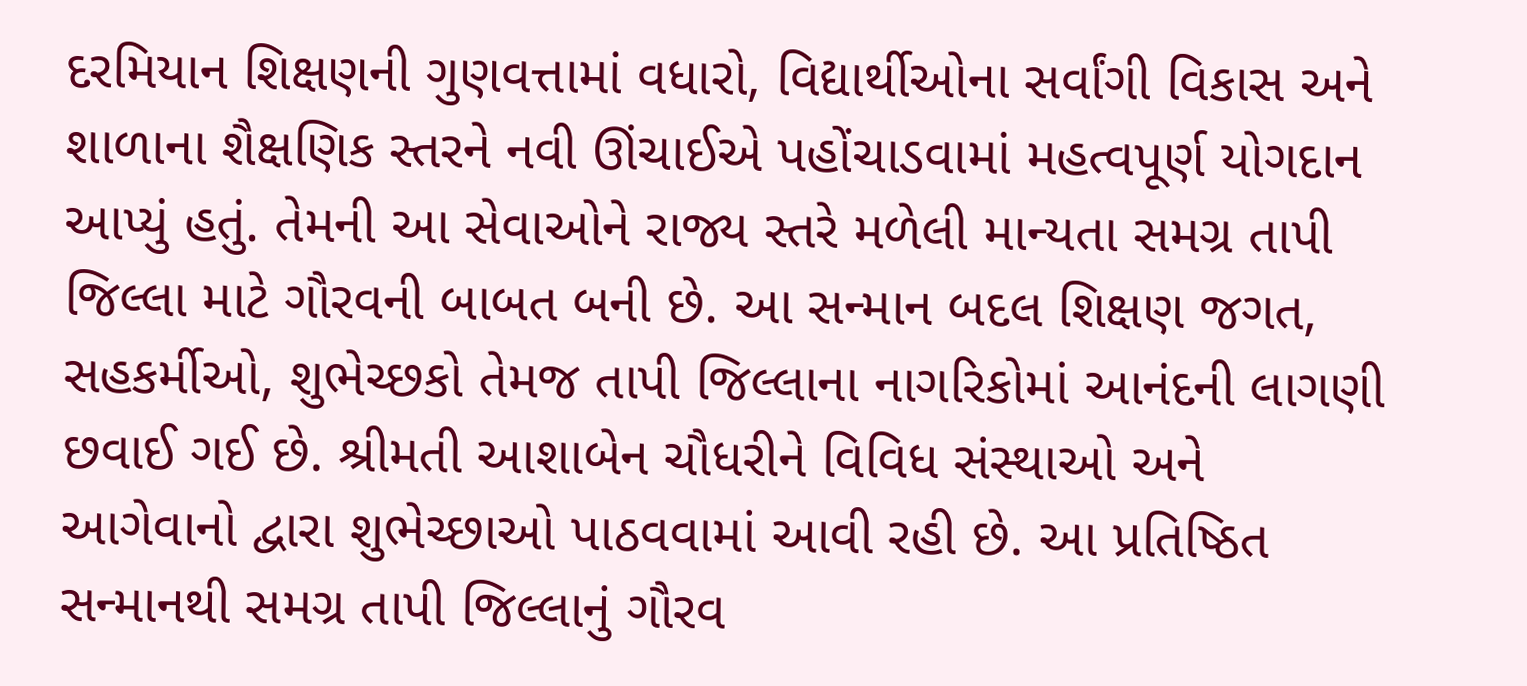દરમિયાન શિક્ષણની ગુણવત્તામાં વધારો, વિદ્યાર્થીઓના સર્વાંગી વિકાસ અને શાળાના શૈક્ષણિક સ્તરને નવી ઊંચાઈએ પહોંચાડવામાં મહત્વપૂર્ણ યોગદાન આપ્યું હતું. તેમની આ સેવાઓને રાજ્ય સ્તરે મળેલી માન્યતા સમગ્ર તાપી જિલ્લા માટે ગૌરવની બાબત બની છે. આ સન્માન બદલ શિક્ષણ જગત, સહકર્મીઓ, શુભેચ્છકો તેમજ તાપી જિલ્લાના નાગરિકોમાં આનંદની લાગણી છવાઈ ગઈ છે. શ્રીમતી આશાબેન ચૌધરીને વિવિધ સંસ્થાઓ અને આગેવાનો દ્વારા શુભેચ્છાઓ પાઠવવામાં આવી રહી છે. આ પ્રતિષ્ઠિત સન્માનથી સમગ્ર તાપી જિલ્લાનું ગૌરવ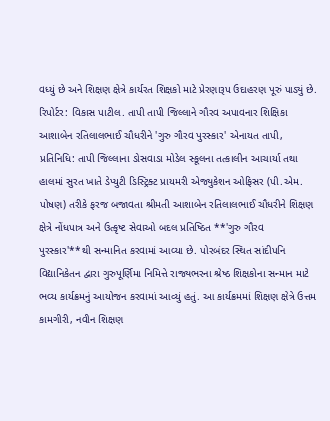વધ્યું છે અને શિક્ષણ ક્ષેત્રે કાર્યરત શિક્ષકો માટે પ્રેરણારૂપ ઉદાહરણ પૂરું પાડ્યું છે. રિપોર્ટર: વિકાસ પાટીલ. તાપી તાપી જિલ્લાને ગૌરવ અપાવનાર શિક્ષિકા આશાબેન રતિલાલભાઈ ચૌધરીને 'ગુરુ ગૌરવ પુરસ્કાર' એનાયત તાપી, પ્રતિનિધિ: તાપી જિલ્લાના ડોસવાડા મોડેલ સ્કૂલના તત્કાલીન આચાર્યા તથા હાલમાં સુરત ખાતે ડેપ્યુટી ડિસ્ટ્રિક્ટ પ્રાયમરી એજ્યુકેશન ઓફિસર (પી.એમ. પોષણ) તરીકે ફરજ બજાવતા શ્રીમતી આશાબેન રતિલાલભાઈ ચૌધરીને શિક્ષણ ક્ષેત્રે નોંધપાત્ર અને ઉત્કૃષ્ટ સેવાઓ બદલ પ્રતિષ્ઠિત **'ગુરુ ગૌરવ પુરસ્કાર'**થી સન્માનિત કરવામાં આવ્યા છે. પોરબંદર સ્થિત સાંદીપનિ વિદ્યાનિકેતન દ્વારા ગુરુપૂર્ણિમા નિમિત્તે રાજ્યભરના શ્રેષ્ઠ શિક્ષકોના સન્માન માટે ભવ્ય કાર્યક્રમનું આયોજન કરવામાં આવ્યું હતું. આ કાર્યક્રમમાં શિક્ષણ ક્ષેત્રે ઉત્તમ કામગીરી, નવીન શિક્ષણ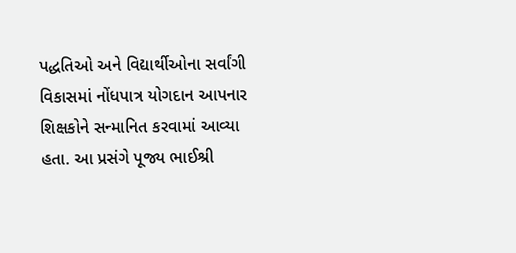પદ્ધતિઓ અને વિદ્યાર્થીઓના સર્વાંગી વિકાસમાં નોંધપાત્ર યોગદાન આપનાર શિક્ષકોને સન્માનિત કરવામાં આવ્યા હતા. આ પ્રસંગે પૂજ્ય ભાઈશ્રી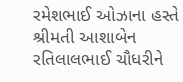રમેશભાઈ ઓઝાના હસ્તે શ્રીમતી આશાબેન રતિલાલભાઈ ચૌધરીને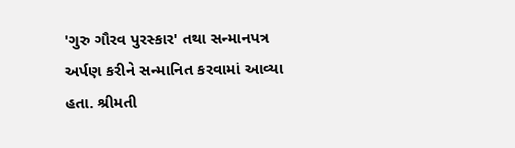'ગુરુ ગૌરવ પુરસ્કાર' તથા સન્માનપત્ર અર્પણ કરીને સન્માનિત કરવામાં આવ્યા હતા. શ્રીમતી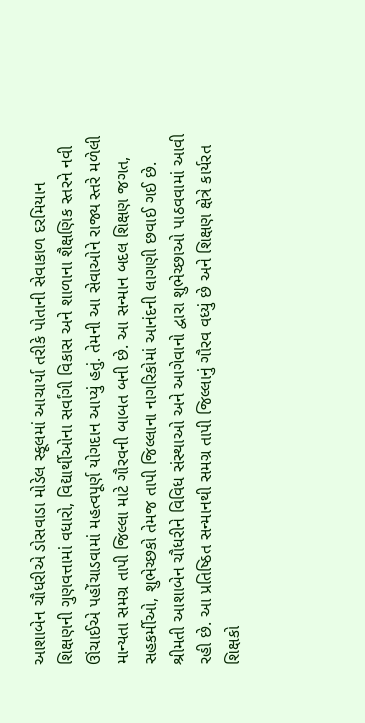આશાબેન ચૌધરીએ ડોસવાડા મોડેલ સ્કૂલમાં આચાર્યા તરીકે પોતાની સેવાકાળ દરમિયાન શિક્ષણની ગુણવત્તામાં વધારો, વિદ્યાર્થીઓના સર્વાંગી વિકાસ અને શાળાના શૈક્ષણિક સ્તરને નવી ઊંચાઈએ પહોંચાડવામાં મહત્વપૂર્ણ યોગદાન આપ્યું હતું. તેમની આ સેવાઓને રાજ્ય સ્તરે મળેલી માન્યતા સમગ્ર તાપી જિલ્લા માટે ગૌરવની બાબત બની છે. આ સન્માન બદલ શિક્ષણ જગત, સહકર્મીઓ, શુભેચ્છકો તેમજ તાપી જિલ્લાના નાગરિકોમાં આનંદની લાગણી છવાઈ ગઈ છે. શ્રીમતી આશાબેન ચૌધરીને વિવિધ સંસ્થાઓ અને આગેવાનો દ્વારા શુભેચ્છાઓ પાઠવવામાં આવી રહી છે. આ પ્રતિષ્ઠિત સન્માનથી સમગ્ર તાપી જિલ્લાનું ગૌરવ વધ્યું છે અને શિક્ષણ ક્ષેત્રે કાર્યરત શિક્ષકો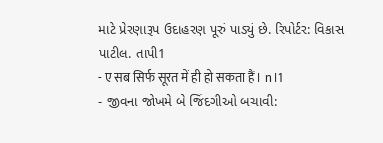માટે પ્રેરણારૂપ ઉદાહરણ પૂરું પાડ્યું છે. રિપોર્ટર: વિકાસ પાટીલ. તાપી1
- ए सब सिर्फ सूरत में ही हो सकता हैं। n।1
- જીવના જોખમે બે જિંદગીઓ બચાવી: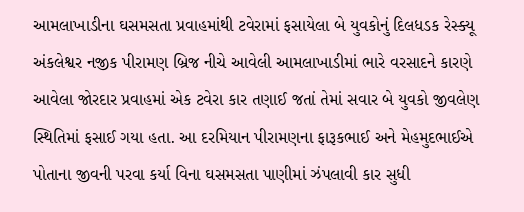આમલાખાડીના ઘસમસતા પ્રવાહમાંથી ટવેરામાં ફસાયેલા બે યુવકોનું દિલધડક રેસ્ક્યૂ અંકલેશ્વર નજીક પીરામણ બ્રિજ નીચે આવેલી આમલાખાડીમાં ભારે વરસાદને કારણે આવેલા જોરદાર પ્રવાહમાં એક ટવેરા કાર તણાઈ જતાં તેમાં સવાર બે યુવકો જીવલેણ સ્થિતિમાં ફસાઈ ગયા હતા. આ દરમિયાન પીરામણના ફારૂકભાઈ અને મેહમુદભાઈએ પોતાના જીવની પરવા કર્યા વિના ઘસમસતા પાણીમાં ઝંપલાવી કાર સુધી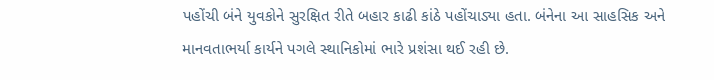પહોંચી બંને યુવકોને સુરક્ષિત રીતે બહાર કાઢી કાંઠે પહોંચાડ્યા હતા. બંનેના આ સાહસિક અને માનવતાભર્યા કાર્યને પગલે સ્થાનિકોમાં ભારે પ્રશંસા થઈ રહી છે.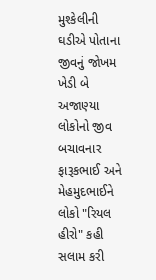મુશ્કેલીની ઘડીએ પોતાના જીવનું જોખમ ખેડી બે અજાણ્યા લોકોનો જીવ બચાવનાર ફારૂકભાઈ અને મેહમુદભાઈને લોકો "રિયલ હીરો" કહી સલામ કરી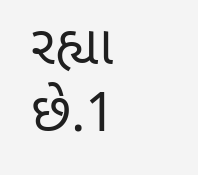રહ્યા છે.1